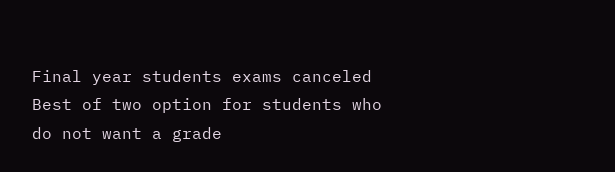Final year students exams canceled Best of two option for students who do not want a grade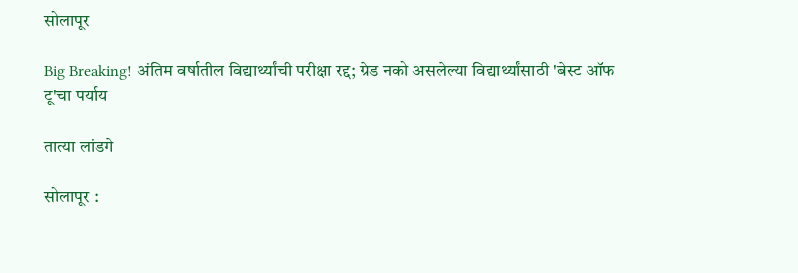सोलापूर

Big Breaking! अंतिम वर्षातील विद्यार्थ्यांची परीक्षा रद्द; ग्रेड नको असलेल्या विद्यार्थ्यांसाठी 'बेस्ट ऑफ टू'चा पर्याय

तात्या लांडगे

सोलापूर :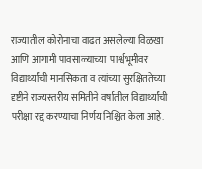राज्यातील कोरोनाचा वाढत असलेल्या विळखा आणि आगामी पावसाळ्याच्या  पार्श्वभूमीवर विद्यार्थ्यांची मानसिकता व त्यांच्या सुरक्षिततेच्या दृष्टीने राज्यस्तरीय समितीने वर्षातील विद्यार्थ्यांची परीक्षा रद्द करण्याचा निर्णय निश्चित केला आहे.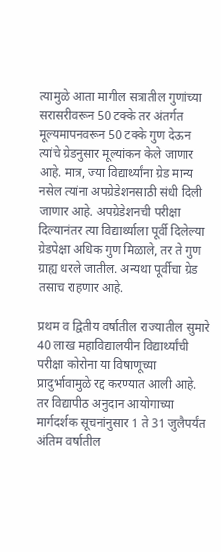त्यामुळे आता मागील सत्रातील गुणांच्या सरासरीवरून 50 टक्के तर अंतर्गत मूल्यमापनवरून 50 टक्के गुण देऊन त्यांचे ग्रेडनुसार मूल्यांकन केले जाणार आहे. मात्र, ज्या विद्यार्थ्यांना ग्रेड मान्य नसेल त्यांना अपग्रेडेशनसाठी संधी दिली जाणार आहे. अपग्रेडेशनची परीक्षा दिल्यानंतर त्या विद्यार्थ्याला पूर्वी दिलेल्या ग्रेडपेक्षा अधिक गुण मिळाले, तर ते गुण ग्राह्य धरले जातील. अन्यथा पूर्वीचा ग्रेड तसाच राहणार आहे.

प्रथम व द्वितीय वर्षातील राज्यातील सुमारे 40 लाख महाविद्यालयीन विद्यार्थ्यांची परीक्षा कोरोना या विषाणूच्या प्रादुर्भावामुळे रद्द करण्यात आली आहे. तर विद्यापीठ अनुदान आयोगाच्या मार्गदर्शक सूचनांनुसार 1 ते 31 जुलैपर्यंत अंतिम वर्षातील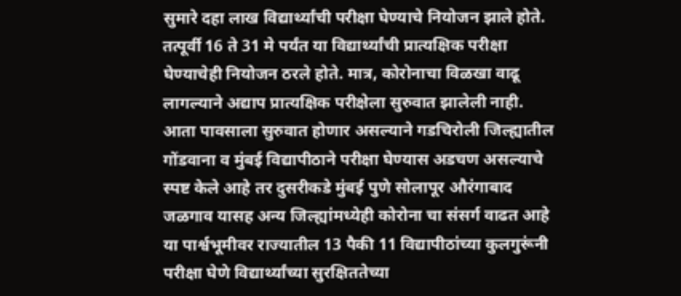सुमारे दहा लाख विद्यार्थ्यांची परीक्षा घेण्याचे नियोजन झाले होते. तत्पूर्वी 16 ते 31 मे पर्यंत या विद्यार्थ्यांची प्रात्यक्षिक परीक्षा घेण्याचेही नियोजन ठरले होते. मात्र, कोरोनाचा विळखा वाढू लागल्याने अद्याप प्रात्यक्षिक परीक्षेला सुरुवात झालेली नाही. आता पावसाला सुरुवात होणार असल्याने गडचिरोली जिल्ह्यातील गोंडवाना व मुंबई विद्यापीठाने परीक्षा घेण्यास अडचण असल्याचे स्पष्ट केले आहे तर दुसरीकडे मुंबई पुणे सोलापूर औरंगाबाद जळगाव यासह अन्य जिल्ह्यांमध्येही कोरोना चा संसर्ग वाढत आहे या पार्श्वभूमीवर राज्यातील 13 पैकी 11 विद्यापीठांच्या कुलगुरूंनी परीक्षा घेणे विद्यार्थ्यांच्या सुरक्षिततेच्या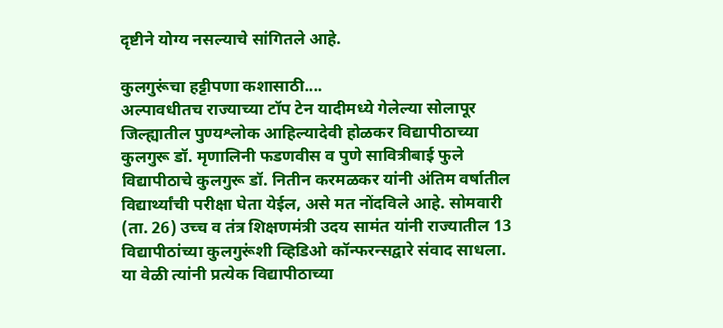दृष्टीने योग्य नसल्याचे सांगितले आहे.

कुलगुरूंचा हट्टीपणा कशासाठी....
अल्पावधीतच राज्याच्या टॉप टेन यादीमध्ये गेलेल्या सोलापूर जिल्ह्यातील पुण्यश्लोक आहिल्यादेवी होळकर विद्यापीठाच्या कुलगुरू डॉ. मृणालिनी फडणवीस व पुणे सावित्रीबाई फुले विद्यापीठाचे कुलगुरू डॉ. नितीन करमळकर यांनी अंतिम वर्षातील विद्यार्थ्यांची परीक्षा घेता येईल, असे मत नोंदविले आहे. सोमवारी (ता. 26) उच्च व तंत्र शिक्षणमंत्री उदय सामंत यांनी राज्यातील 13 विद्यापीठांच्या कुलगुरूंशी व्हिडिओ कॉन्फरन्सद्वारे संवाद साधला. या वेळी त्यांनी प्रत्येक विद्यापीठाच्या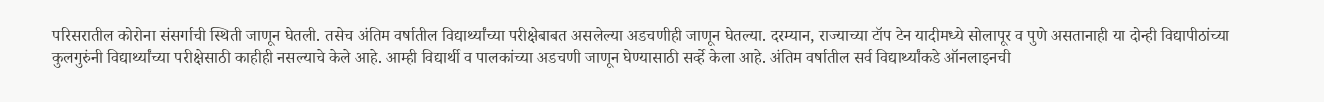परिसरातील कोरोना संसर्गाची स्थिती जाणून घेतली. तसेच अंतिम वर्षातील विद्यार्थ्यांच्या परीक्षेबाबत असलेल्या अडचणीही जाणून घेतल्या. दरम्यान, राज्याच्या टॉप टेन यादीमध्ये सोलापूर व पुणे असतानाही या दोन्ही विद्यापीठांच्या कुलगुरुंनी विद्यार्थ्यांच्या परीक्षेसाठी काहीही नसल्याचे केले आहे. आम्ही विद्यार्थी व पालकांच्या अडचणी जाणून घेण्यासाठी सर्व्हे केला आहे. अंतिम वर्षातील सर्व विद्यार्थ्यांकडे ऑनलाइनची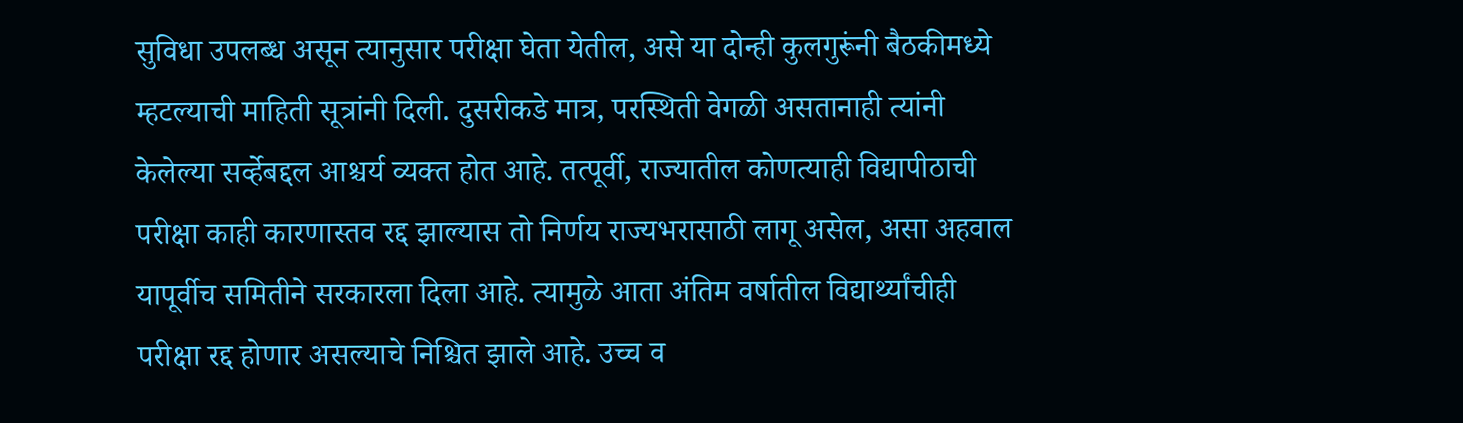सुविधा उपलब्ध असून त्यानुसार परीक्षा घेता येतील, असे या दोन्ही कुलगुरूंनी बैठकीमध्ये म्हटल्याची माहिती सूत्रांनी दिली. दुसरीकडे मात्र, परस्थिती वेगळी असतानाही त्यांनी केलेल्या सर्व्हेबद्दल आश्चर्य व्यक्त होत आहे. तत्पूर्वी, राज्यातील कोणत्‍याही विद्यापीठाची परीक्षा काही कारणास्तव रद्द झाल्यास तो निर्णय राज्यभरासाठी लागू असेल, असा अहवाल यापूर्वीच समितीने सरकारला दिला आहे. त्यामुळे आता अंतिम वर्षातील विद्यार्थ्यांचीही परीक्षा रद्द होणार असल्याचे निश्चित झाले आहे. उच्च व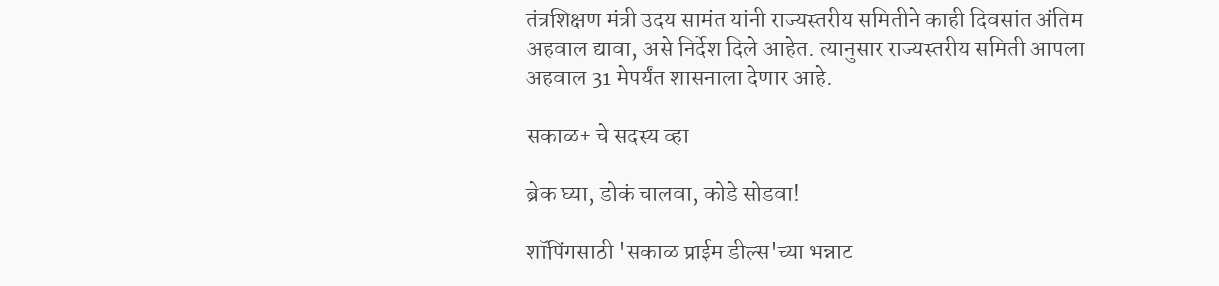तंत्रशिक्षण मंत्री उदय सामंत यांनी राज्यस्तरीय समितीने काही दिवसांत अंतिम अहवाल द्यावा, असे निर्देश दिले आहेत. त्यानुसार राज्यस्तरीय समिती आपला अहवाल 31 मेपर्यंत शासनाला देणार आहे.

सकाळ+ चे सदस्य व्हा

ब्रेक घ्या, डोकं चालवा, कोडे सोडवा!

शॉपिंगसाठी 'सकाळ प्राईम डील्स'च्या भन्नाट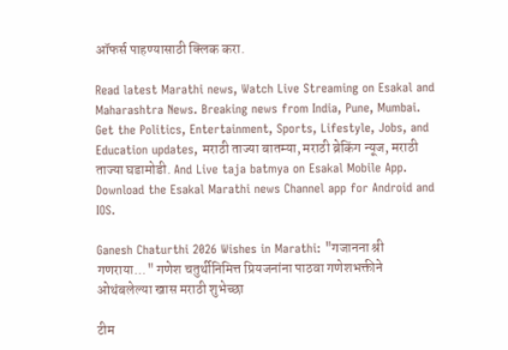ऑफर्स पाहण्यासाठी क्लिक करा.

Read latest Marathi news, Watch Live Streaming on Esakal and Maharashtra News. Breaking news from India, Pune, Mumbai. Get the Politics, Entertainment, Sports, Lifestyle, Jobs, and Education updates, मराठी ताज्या बातम्या, मराठी ब्रेकिंग न्यूज, मराठी ताज्या घडामोडी. And Live taja batmya on Esakal Mobile App. Download the Esakal Marathi news Channel app for Android and IOS.

Ganesh Chaturthi 2026 Wishes in Marathi: "गजानना श्री गणराया..." गणेश चतुर्थीनिमित्त प्रियजनांना पाठवा गणेशभक्तीने ओथंबलेल्या खास मराठी शुभेच्छा

टीम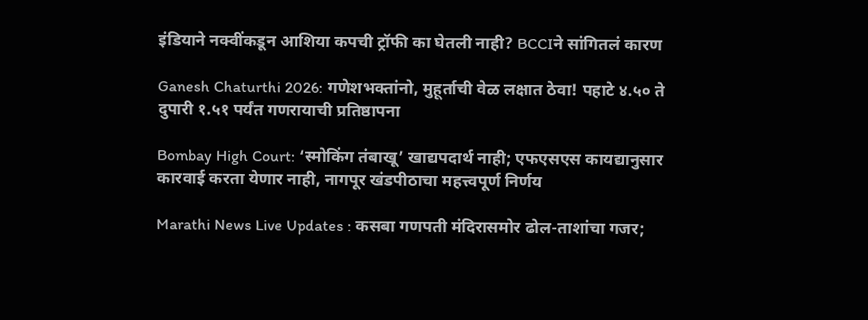इंडियाने नक्वींकडून आशिया कपची ट्रॉफी का घेतली नाही? BCCIने सांगितलं कारण

Ganesh Chaturthi 2026: गणेशभक्तांनो, मुहूर्ताची वेळ लक्षात ठेवा! पहाटे ४.५० ते दुपारी १.५१ पर्यंत गणरायाची प्रतिष्ठापना

Bombay High Court: ‘स्मोकिंग तंबाखू’ खाद्यपदार्थ नाही; एफएसएस कायद्यानुसार कारवाई करता येणार नाही, नागपूर खंडपीठाचा महत्त्वपूर्ण निर्णय

Marathi News Live Updates : कसबा गणपती मंदिरासमोर ढोल-ताशांचा गजर;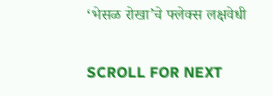‘भेसळ रोखा’चे फ्लेक्स लक्षवेधी

SCROLL FOR NEXT